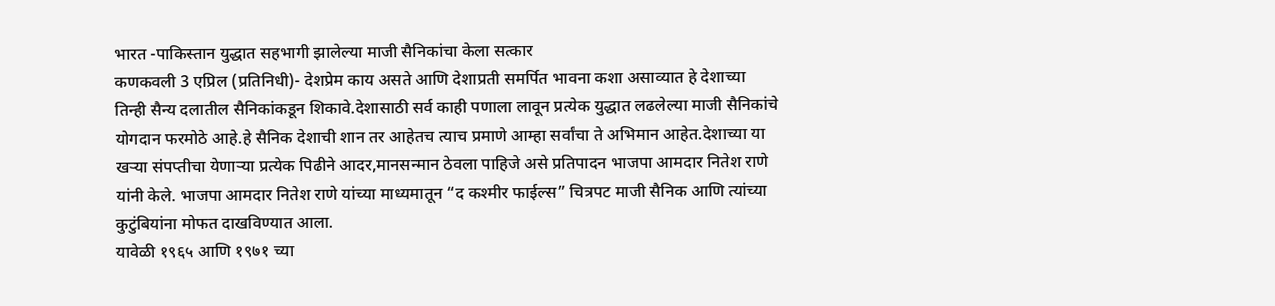भारत -पाकिस्तान युद्धात सहभागी झालेल्या माजी सैनिकांचा केला सत्कार
कणकवली 3 एप्रिल (प्रतिनिधी)- देशप्रेम काय असते आणि देशाप्रती समर्पित भावना कशा असाव्यात हे देशाच्या तिन्ही सैन्य दलातील सैनिकांकडून शिकावे.देशासाठी सर्व काही पणाला लावून प्रत्येक युद्धात लढलेल्या माजी सैनिकांचे योगदान फरमोठे आहे.हे सैनिक देशाची शान तर आहेतच त्याच प्रमाणे आम्हा सर्वांचा ते अभिमान आहेत.देशाच्या या खऱ्या संपप्तीचा येणाऱ्या प्रत्येक पिढीने आदर,मानसन्मान ठेवला पाहिजे असे प्रतिपादन भाजपा आमदार नितेश राणे यांनी केले. भाजपा आमदार नितेश राणे यांच्या माध्यमातून “द कश्मीर फाईल्स” चित्रपट माजी सैनिक आणि त्यांच्या कुटुंबियांना मोफत दाखविण्यात आला.
यावेळी १९६५ आणि १९७१ च्या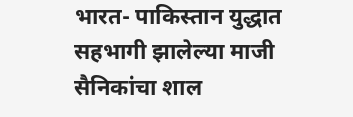भारत- पाकिस्तान युद्धात सहभागी झालेल्या माजी सैनिकांचा शाल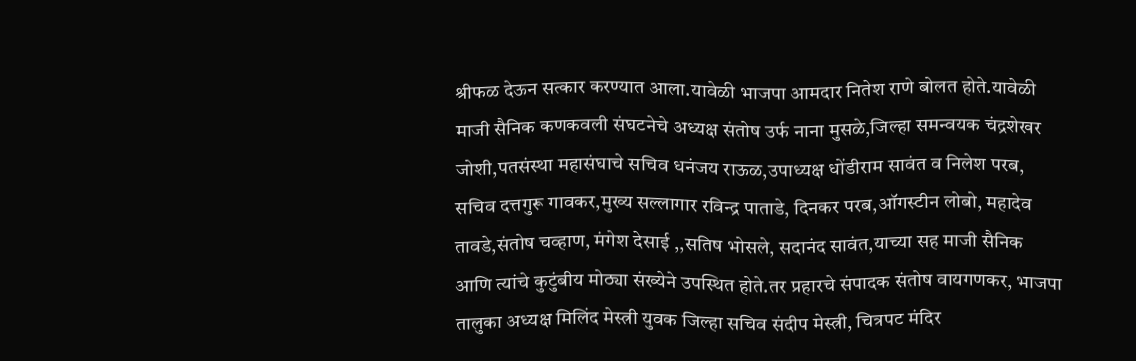श्रीफळ देऊन सत्कार करण्यात आला.यावेळी भाजपा आमदार नितेश राणे बोलत होते.यावेळी माजी सैनिक कणकवली संघटनेचे अध्यक्ष संतोष उर्फ नाना मुसळे,जिल्हा समन्वयक चंद्रशेखर जोशी,पतसंस्था महासंघाचे सचिव धनंजय राऊळ,उपाध्यक्ष धोंडीराम सावंत व निलेश परब, सचिव दत्तगुरू गावकर,मुख्य सल्लागार रविन्द्र पाताडे, दिनकर परब,ऑगस्टीन लोबो, महादेव तावडे,संतोष चव्हाण, मंगेश देसाई ,,सतिष भोसले, सदानंद सावंत,याच्या सह माजी सैनिक आणि त्यांचे कुटुंबीय मोठ्या संख्येने उपस्थित होते.तर प्रहारचे संपादक संतोष वायगणकर, भाजपा तालुका अध्यक्ष मिलिंद मेस्त्री युवक जिल्हा सचिव संदीप मेस्त्री, चित्रपट मंदिर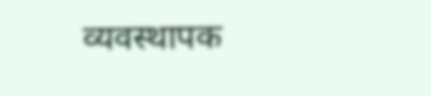व्यवस्थापक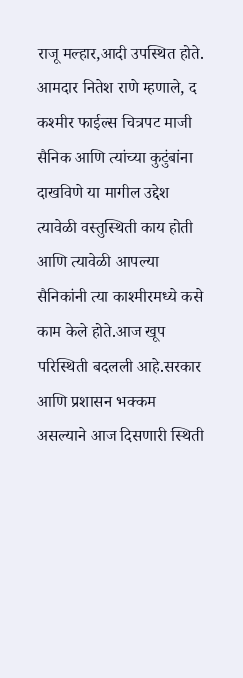राजू मल्हार,आदी उपस्थित होते.
आमदार नितेश राणे म्हणाले, द कश्मीर फाईल्स चित्रपट माजी सैनिक आणि त्यांच्या कुटुंबांना दाखविणे या मागील उद्देश त्यावेळी वस्तुस्थिती काय होती आणि त्यावेळी आपल्या सैनिकांनी त्या काश्मीरमध्ये कसे काम केले होते.आज खूप परिस्थिती बदलली आहे.सरकार आणि प्रशासन भक्कम असल्याने आज दिसणारी स्थिती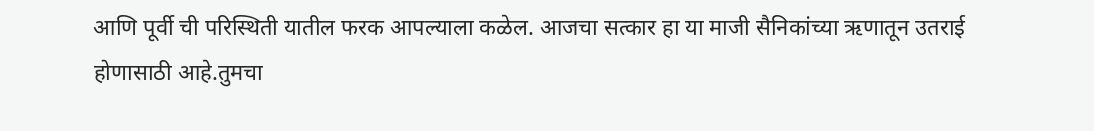आणि पूर्वी ची परिस्थिती यातील फरक आपल्याला कळेल. आजचा सत्कार हा या माजी सैनिकांच्या ऋणातून उतराई होणासाठी आहे.तुमचा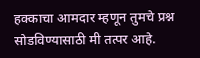हक्काचा आमदार म्हणून तुमचे प्रश्न सोडविण्यासाठी मी तत्पर आहे.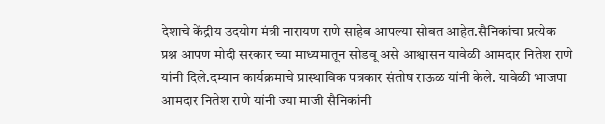देशाचे केंद्रीय उदयोग मंत्री नारायण राणे साहेब आपल्या सोबत आहेत.सैनिकांचा प्रत्येक प्रश्न आपण मोदी सरकार च्या माध्यमातून सोडवू असे आश्वासन यावेळी आमदार नितेश राणे यांनी दिले.दम्यान कार्यक्रमाचे प्रास्थाविक पत्रकार संतोष राऊळ यांनी केले. यावेळी भाजपा आमदार नितेश राणे यांनी ज्या माजी सैनिकांनी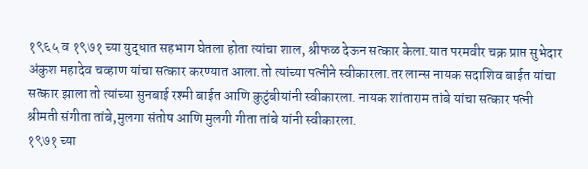१९६५ व १९७१ च्या युद्धात सहभाग घेतला होता त्यांचा शाल, श्रीफळ देऊन सत्कार केला.यात परमवीर चक्र प्राप्त सुभेदार अंकुश महादेव चव्हाण यांचा सत्कार करण्यात आला.तो त्यांच्या पत्नीने स्वीकारला.तर लान्स नायक सदाशिव बाईत यांचा सत्कार झाला तो त्यांच्या सुनबाई रश्मी बाईत आणि कुटुंबीयांनी स्वीकारला. नायक शांताराम तांबे यांचा सत्कार पत्नी श्रीमती संगीता तांबे,मुलगा संतोष आणि मुलगी गीता तांबे यांनी स्वीकारला.
१९७१ च्या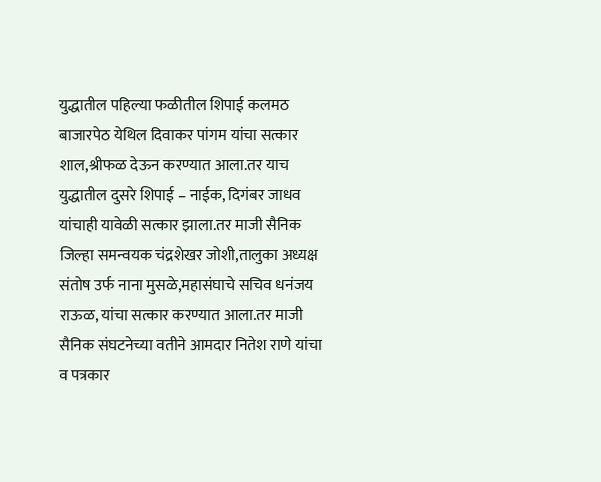युद्धातील पहिल्या फळीतील शिपाई कलमठ बाजारपेठ येथिल दिवाकर पांगम यांचा सत्कार शाल,श्रीफळ देऊन करण्यात आला.तर याच युद्धातील दुसरे शिपाई – नाईक, दिगंबर जाधव यांचाही यावेळी सत्कार झाला.तर माजी सैनिक जिल्हा समन्वयक चंद्रशेखर जोशी,तालुका अध्यक्ष संतोष उर्फ नाना मुसळे,महासंघाचे सचिव धनंजय राऊळ, यांचा सत्कार करण्यात आला.तर माजी सैनिक संघटनेच्या वतीने आमदार नितेश राणे यांचा व पत्रकार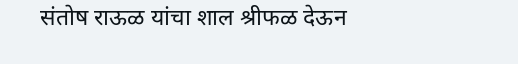संतोष राऊळ यांचा शाल श्रीफळ देऊन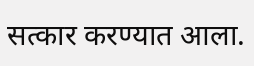सत्कार करण्यात आला.